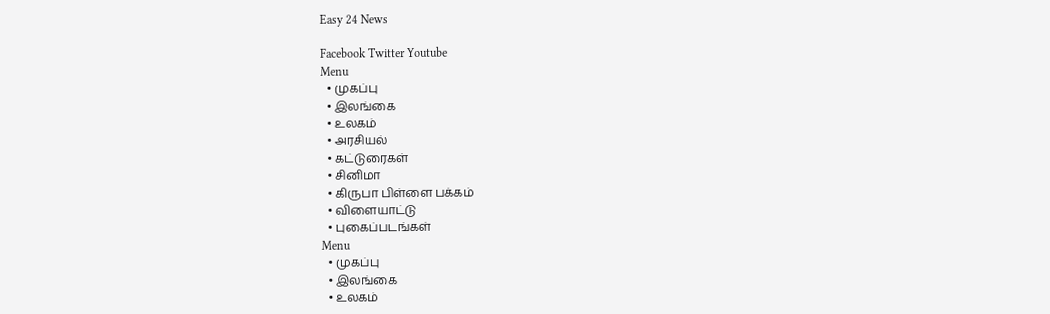Easy 24 News

Facebook Twitter Youtube
Menu
  • முகப்பு
  • இலங்கை
  • உலகம்
  • அரசியல்
  • கட்டுரைகள்
  • சினிமா
  • கிருபா பிள்ளை பக்கம்
  • விளையாட்டு
  • புகைப்படங்கள்
Menu
  • முகப்பு
  • இலங்கை
  • உலகம்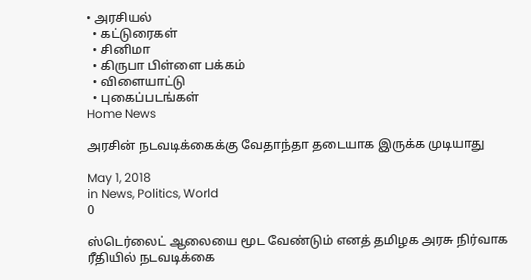• அரசியல்
  • கட்டுரைகள்
  • சினிமா
  • கிருபா பிள்ளை பக்கம்
  • விளையாட்டு
  • புகைப்படங்கள்
Home News

அரசின் நடவடிக்கைக்கு வேதாந்தா தடையாக இருக்க முடியாது

May 1, 2018
in News, Politics, World
0

ஸ்டெர்லைட் ஆலையை மூட வேண்டும் எனத் தமிழக அரசு நிர்வாக ரீதியில் நடவடிக்கை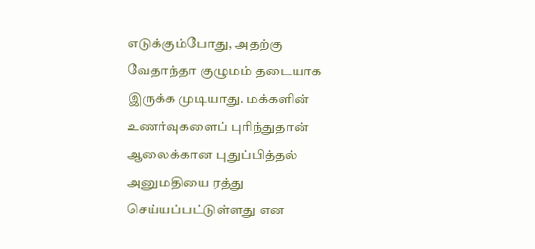எடுக்கும்போது, அதற்கு வேதாந்தா குழுமம் தடையாக இருக்க முடியாது. மக்களின் உணர்வுகளைப் புரிந்துதான் ஆலைக்கான புதுப்பித்தல் அனுமதியை ரத்து செய்யப்பட்டுள்ளது என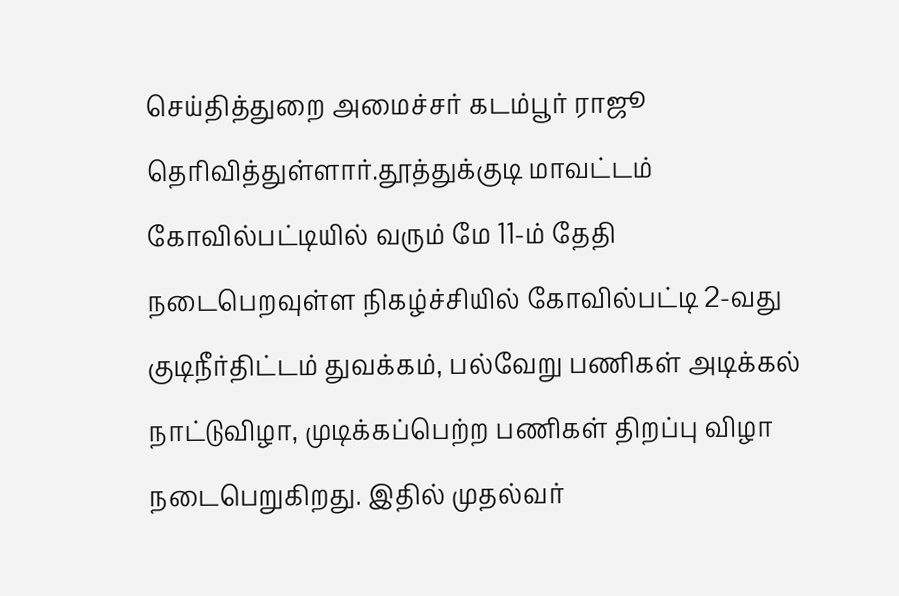செய்தித்துறை அமைச்சர் கடம்பூர் ராஜூ தெரிவித்துள்ளார்.தூத்துக்குடி மாவட்டம் கோவில்பட்டியில் வரும் மே 11-ம் தேதி நடைபெறவுள்ள நிகழ்ச்சியில் கோவில்பட்டி 2-வது குடிநீர்திட்டம் துவக்கம், பல்வேறு பணிகள் அடிக்கல் நாட்டுவிழா, முடிக்கப்பெற்ற பணிகள் திறப்பு விழா நடைபெறுகிறது. இதில் முதல்வர்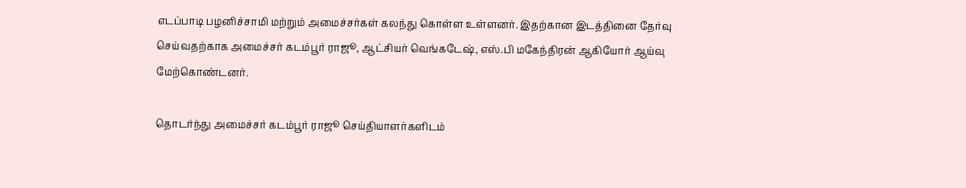எடப்பாடி பழனிச்சாமி மற்றும் அமைச்சர்கள் கலந்து கொள்ள உள்ளனர். இதற்கான இடத்தினை தேர்வு செய்வதற்காக அமைச்சர் கடம்பூர் ராஜூ, ஆட்சியர் வெங்கடேஷ், எஸ்.பி மகேந்திரன் ஆகியோர் ஆய்வு மேற்கொண்டனர்.

தொடர்ந்து அமைச்சர் கடம்பூர் ராஜூ செய்தியாளர்களிடம்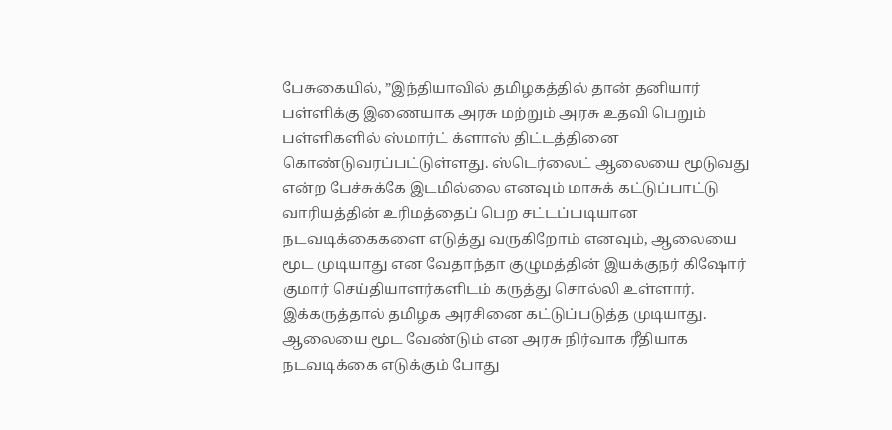பேசுகையில், ”இந்தியாவில் தமிழகத்தில் தான் தனியார் பள்ளிக்கு இணையாக அரசு மற்றும் அரசு உதவி பெறும் பள்ளிகளில் ஸ்மார்ட் க்ளாஸ் திட்டத்தினை கொண்டுவரப்பட்டுள்ளது. ஸ்டெர்லைட் ஆலையை மூடுவது என்ற பேச்சுக்கே இடமில்லை எனவும் மாசுக் கட்டுப்பாட்டு வாரியத்தின் உரிமத்தைப் பெற சட்டப்படியான நடவடிக்கைகளை எடுத்து வருகிறோம் எனவும், ஆலையை மூட முடியாது என வேதாந்தா குழுமத்தின் இயக்குநர் கிஷோர் குமார் செய்தியாளர்களிடம் கருத்து சொல்லி உள்ளார். இக்கருத்தால் தமிழக அரசினை கட்டுப்படுத்த முடியாது. ஆலையை மூட வேண்டும் என அரசு நிர்வாக ரீதியாக நடவடிக்கை எடுக்கும் போது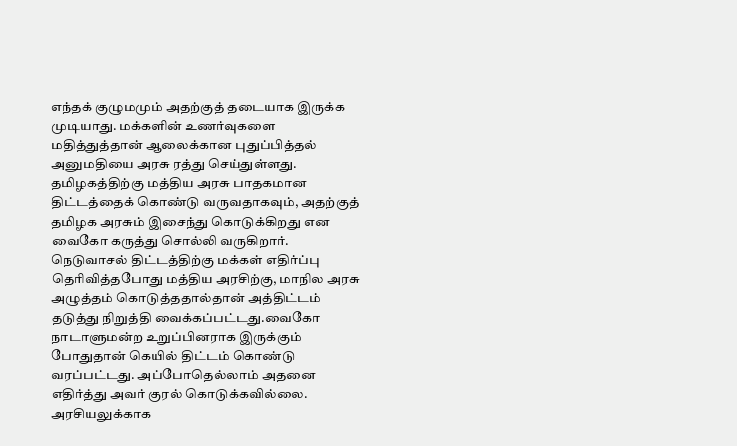எந்தக் குழுமமும் அதற்குத் தடையாக இருக்க முடியாது. மக்களின் உணர்வுகளை மதித்துத்தான் ஆலைக்கான புதுப்பித்தல் அனுமதியை அரசு ரத்து செய்துள்ளது. தமிழகத்திற்கு மத்திய அரசு பாதகமான திட்டத்தைக் கொண்டு வருவதாகவும், அதற்குத் தமிழக அரசும் இசைந்து கொடுக்கிறது என வைகோ கருத்து சொல்லி வருகிறார். நெடுவாசல் திட்டத்திற்கு மக்கள் எதிர்ப்பு தெரிவித்தபோது மத்திய அரசிற்கு, மாநில அரசு அழுத்தம் கொடுத்ததால்தான் அத்திட்டம் தடுத்து நிறுத்தி வைக்கப்பட்டது.வைகோ நாடாளுமன்ற உறுப்பினராக இருக்கும் போதுதான் கெயில் திட்டம் கொண்டு வரப்பட்டது. அப்போதெல்லாம் அதனை எதிர்த்து அவர் குரல் கொடுக்கவில்லை. அரசியலுக்காக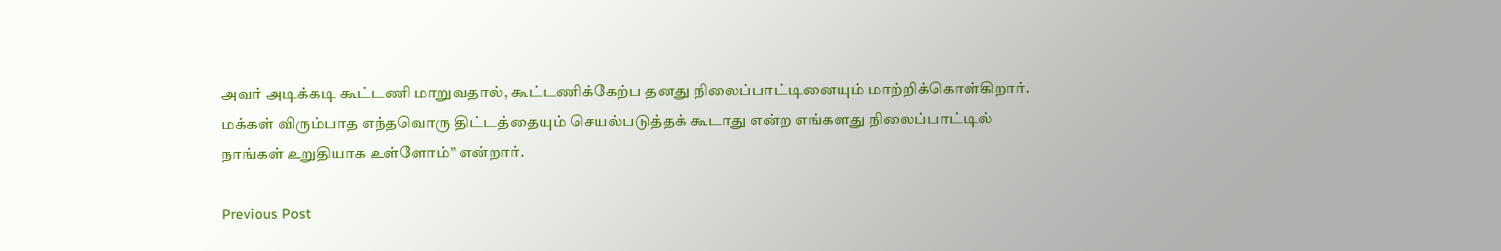அவர் அடிக்கடி கூட்டணி மாறுவதால், கூட்டணிக்கேற்ப தனது நிலைப்பாட்டினையும் மாற்றிக்கொள்கிறார். மக்கள் விரும்பாத எந்தவொரு திட்டத்தையும் செயல்படுத்தக் கூடாது என்ற எங்களது நிலைப்பாட்டில் நாங்கள் உறுதியாக உள்ளோம்” என்றார்.

Previous Post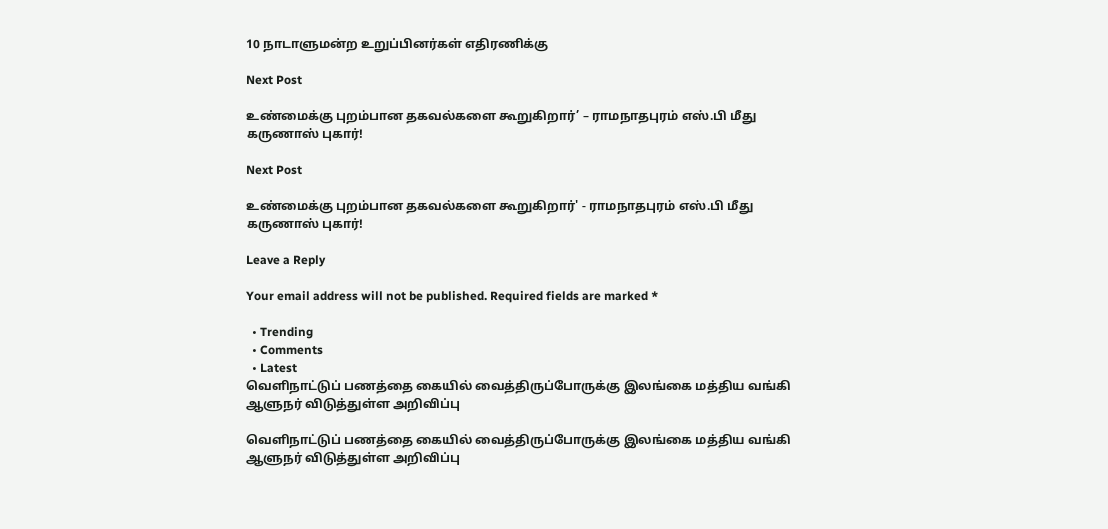10 நாடாளுமன்ற உறுப்பினர்கள் எதிரணிக்கு

Next Post

உண்மைக்கு புறம்பான தகவல்களை கூறுகிறார்’ – ராமநாதபுரம் எஸ்.பி மீது கருணாஸ் புகார்!

Next Post

உண்மைக்கு புறம்பான தகவல்களை கூறுகிறார்' - ராமநாதபுரம் எஸ்.பி மீது கருணாஸ் புகார்!

Leave a Reply

Your email address will not be published. Required fields are marked *

  • Trending
  • Comments
  • Latest
வெளிநாட்டுப் பணத்தை கையில் வைத்திருப்போருக்கு இலங்கை மத்திய வங்கி ஆளுநர் விடுத்துள்ள அறிவிப்பு

வெளிநாட்டுப் பணத்தை கையில் வைத்திருப்போருக்கு இலங்கை மத்திய வங்கி ஆளுநர் விடுத்துள்ள அறிவிப்பு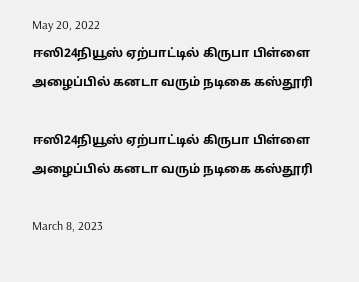May 20, 2022
ஈஸி24நியூஸ் ஏற்பாட்டில் கிருபா பிள்ளை அழைப்பில் கனடா வரும் நடிகை கஸ்தூரி

ஈஸி24நியூஸ் ஏற்பாட்டில் கிருபா பிள்ளை அழைப்பில் கனடா வரும் நடிகை கஸ்தூரி

March 8, 2023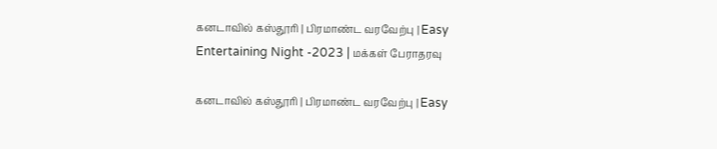கனடாவில் கஸ்தூரி | பிரமாண்ட வரவேற்பு | Easy Entertaining Night -2023 | மக்கள் பேராதரவு

கனடாவில் கஸ்தூரி | பிரமாண்ட வரவேற்பு | Easy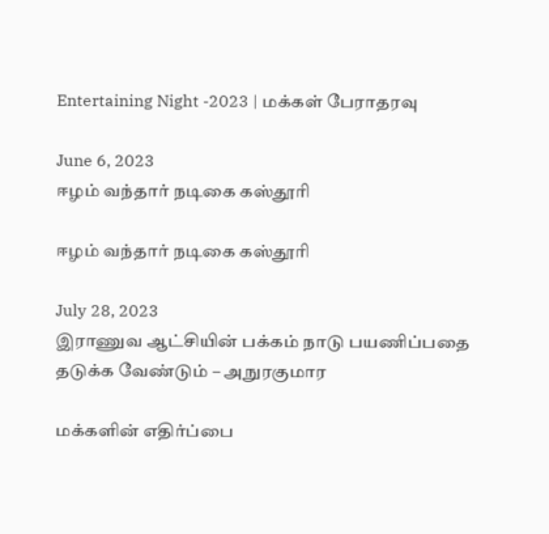Entertaining Night -2023 | மக்கள் பேராதரவு

June 6, 2023
ஈழம் வந்தார் நடிகை கஸ்தூரி

ஈழம் வந்தார் நடிகை கஸ்தூரி

July 28, 2023
இராணுவ ஆட்சியின் பக்கம் நாடு பயணிப்பதை தடுக்க வேண்டும் – அநுரகுமார

மக்களின் எதிர்ப்பை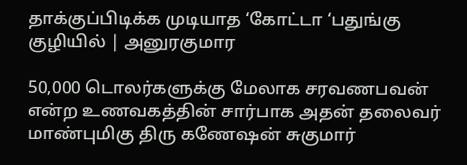தாக்குப்பிடிக்க முடியாத ‘கோட்டா ‘பதுங்கு குழியில் | அனுரகுமார

50,000 டொலர்களுக்கு மேலாக சரவணபவன் என்ற உணவகத்தின் சார்பாக அதன் தலைவர் மாண்புமிகு திரு கணேஷன் சுகுமார்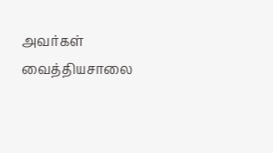அவர்கள் வைத்தியசாலை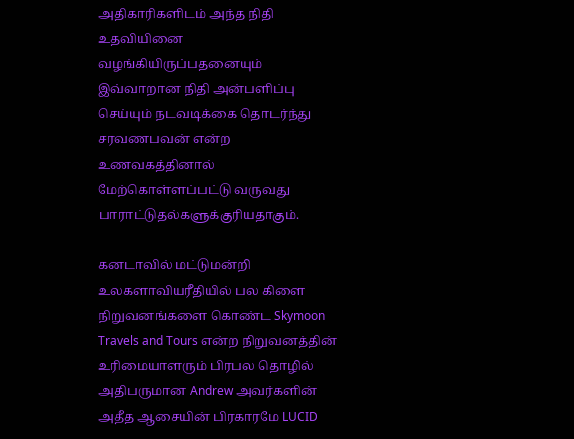அதிகாரிகளிடம் அந்த நிதி உதவியினை வழங்கியிருப்பதனையும் இவ்வாறான நிதி அன்பளிப்பு செய்யும் நடவடிக்கை தொடர்ந்து சரவணபவன் என்ற உணவகத்தினால் மேற்கொள்ளப்பட்டு வருவது பாராட்டுதல்களுக்குரியதாகும்.

கனடாவில் மட்டுமன்றி உலகளாவியரீதியில் பல கிளை நிறுவனங்களை கொண்ட Skymoon Travels and Tours என்ற நிறுவனத்தின் உரிமையாளரும் பிரபல தொழில் அதிபருமான Andrew அவர்களின் அதீத ஆசையின் பிரகாரமே LUCID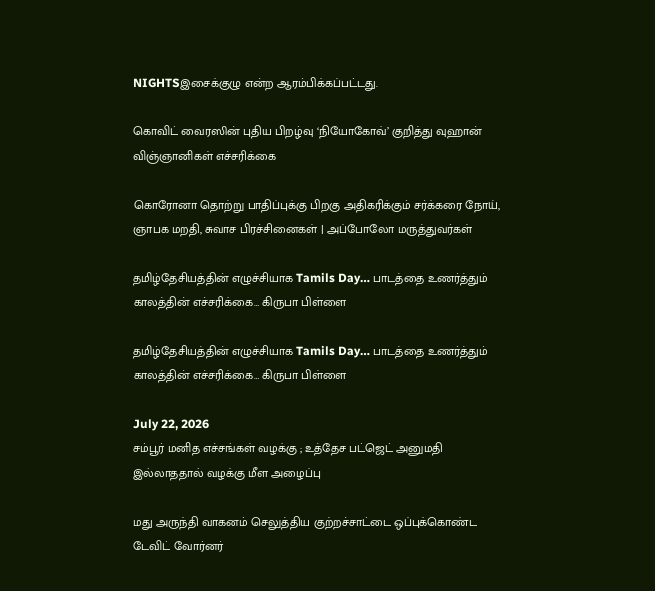NIGHTSஇசைக்குழு என்ற ஆரம்பிக்கப்பட்டது.

கொவிட் வைரஸின் புதிய பிறழ்வு ‘நியோகோவ்’ குறித்து வுஹான் விஞ்ஞானிகள் எச்சரிக்கை

கொரோனா தொற்று பாதிப்புக்கு பிறகு அதிகரிக்கும் சர்க்கரை நோய், ஞாபக மறதி, சுவாச பிரச்சினைகள் | அப்போலோ மருத்துவர்கள்

தமிழ்தேசியத்தின் எழுச்சியாக Tamils Day… பாடத்தை உணர்த்தும் காலத்தின் எச்சரிக்கை… கிருபா பிள்ளை

தமிழ்தேசியத்தின் எழுச்சியாக Tamils Day… பாடத்தை உணர்த்தும் காலத்தின் எச்சரிக்கை… கிருபா பிள்ளை

July 22, 2026
சம்பூர் மனித எச்சங்கள் வழக்கு ; உத்தேச பட்ஜெட் அனுமதி இல்லாததால் வழக்கு மீள அழைப்பு

மது அருந்தி வாகனம் செலுத்திய குற்றச்சாட்டை ஒப்புக்கொண்ட டேவிட் வோர்னர்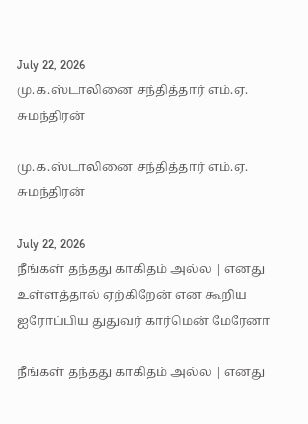July 22, 2026
மு.க.ஸ்டாலினை சந்தித்தார் எம்.ஏ. சுமந்திரன்

மு.க.ஸ்டாலினை சந்தித்தார் எம்.ஏ. சுமந்திரன்

July 22, 2026
நீங்கள் தந்தது காகிதம் அல்ல | எனது உள்ளத்தால் ஏற்கிறேன் என கூறிய ஐரோப்பிய துதுவர் கார்மென் மேரேனா

நீங்கள் தந்தது காகிதம் அல்ல | எனது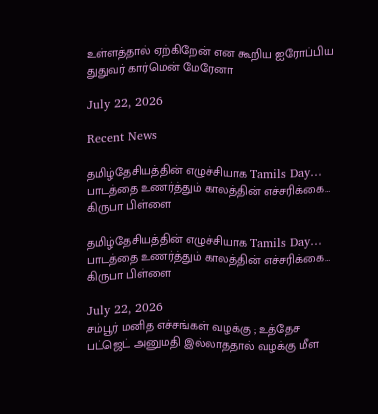உள்ளத்தால் ஏற்கிறேன் என கூறிய ஐரோப்பிய துதுவர் கார்மென் மேரேனா

July 22, 2026

Recent News

தமிழ்தேசியத்தின் எழுச்சியாக Tamils Day… பாடத்தை உணர்த்தும் காலத்தின் எச்சரிக்கை… கிருபா பிள்ளை

தமிழ்தேசியத்தின் எழுச்சியாக Tamils Day… பாடத்தை உணர்த்தும் காலத்தின் எச்சரிக்கை… கிருபா பிள்ளை

July 22, 2026
சம்பூர் மனித எச்சங்கள் வழக்கு ; உத்தேச பட்ஜெட் அனுமதி இல்லாததால் வழக்கு மீள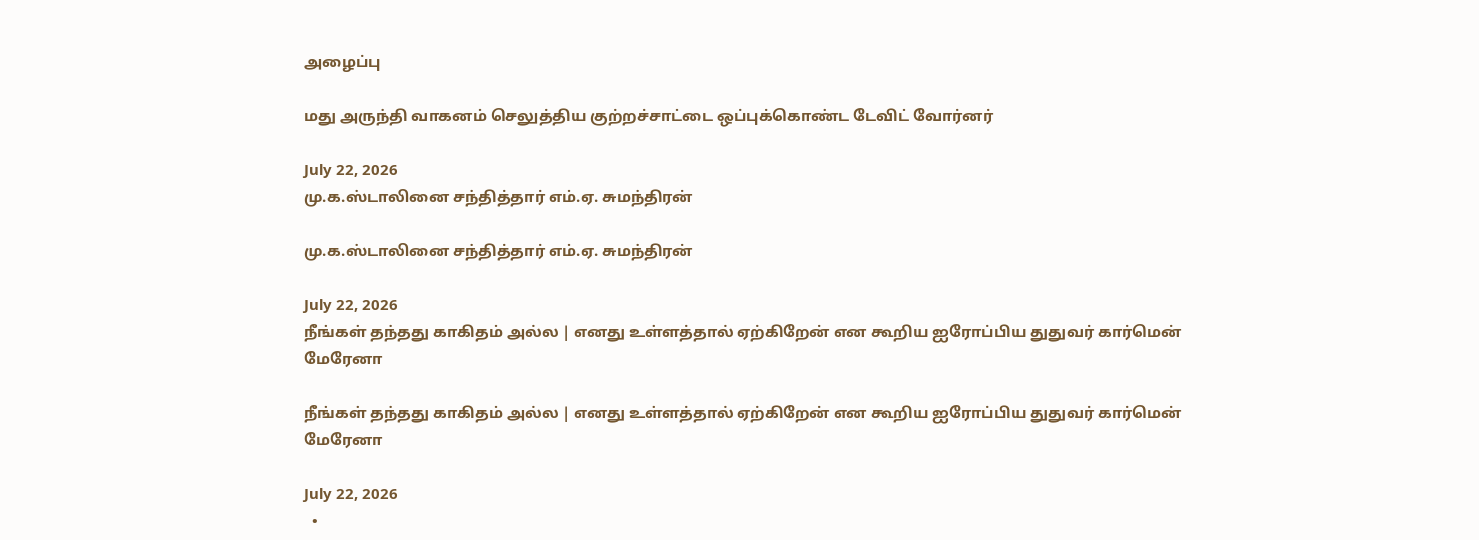அழைப்பு

மது அருந்தி வாகனம் செலுத்திய குற்றச்சாட்டை ஒப்புக்கொண்ட டேவிட் வோர்னர்

July 22, 2026
மு.க.ஸ்டாலினை சந்தித்தார் எம்.ஏ. சுமந்திரன்

மு.க.ஸ்டாலினை சந்தித்தார் எம்.ஏ. சுமந்திரன்

July 22, 2026
நீங்கள் தந்தது காகிதம் அல்ல | எனது உள்ளத்தால் ஏற்கிறேன் என கூறிய ஐரோப்பிய துதுவர் கார்மென் மேரேனா

நீங்கள் தந்தது காகிதம் அல்ல | எனது உள்ளத்தால் ஏற்கிறேன் என கூறிய ஐரோப்பிய துதுவர் கார்மென் மேரேனா

July 22, 2026
  •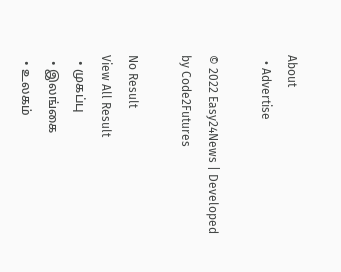About
  • Advertise

© 2022 Easy24News | Developed by Code2Futures

No Result
View All Result
  • முகப்பு
  • இலங்கை
  • உலகம்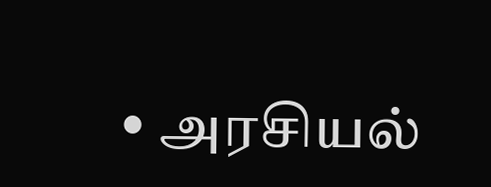• அரசியல்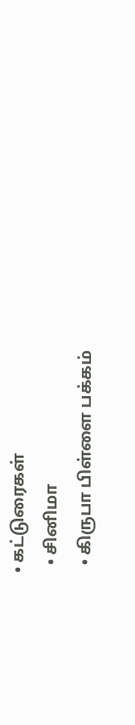• கட்டுரைகள்
  • சினிமா
  • கிருபா பிள்ளை பக்கம்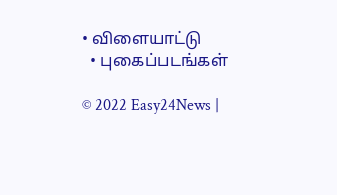• விளையாட்டு
  • புகைப்படங்கள்

© 2022 Easy24News |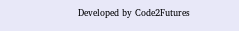Developed by Code2Futures